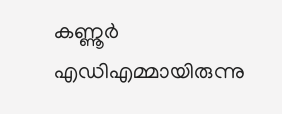കണ്ണൂർ എഡിഎമ്മായിരുന്നു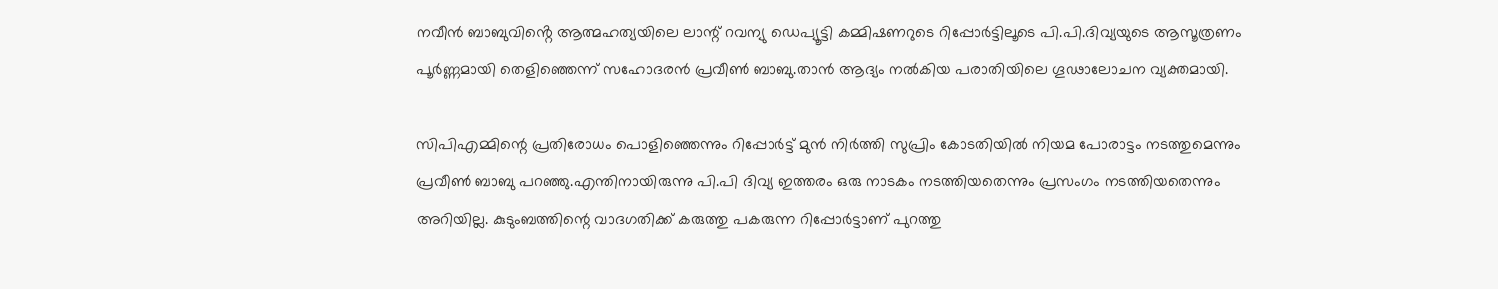നവീൻ ബാബുവിൻ്റെ ആത്മഹത്യയിലെ ലാന്റ് റവന്യു ഡെപ്യൂട്ടി കമ്മിഷണറുടെ റിപ്പോർട്ടിലൂടെ പി.പി.ദിവ്യയുടെ ആസൂത്രണം പൂർണ്ണമായി തെളിഞ്ഞെന്ന് സഹോദരൻ പ്രവീൺ ബാബു.താൻ ആദ്യം നൽകിയ പരാതിയിലെ ഗൂഢാലോചന വ്യക്തമായി.

സിപിഎമ്മിന്റെ പ്രതിരോധം പൊളിഞ്ഞെന്നും റിപ്പോർട്ട് മുൻ നിർത്തി സുപ്രിം കോടതിയിൽ നിയമ പോരാട്ടം നടത്തുമെന്നും പ്രവീൺ ബാബു പറഞ്ഞു.എന്തിനായിരുന്നു പി.പി ദിവ്യ ഇത്തരം ഒരു നാടകം നടത്തിയതെന്നും പ്രസംഗം നടത്തിയതെന്നും അറിയില്ല. കുടുംബത്തിന്റെ വാദഗതിക്ക് കരുത്തു പകരുന്ന റിപ്പോർട്ടാണ് പുറത്തു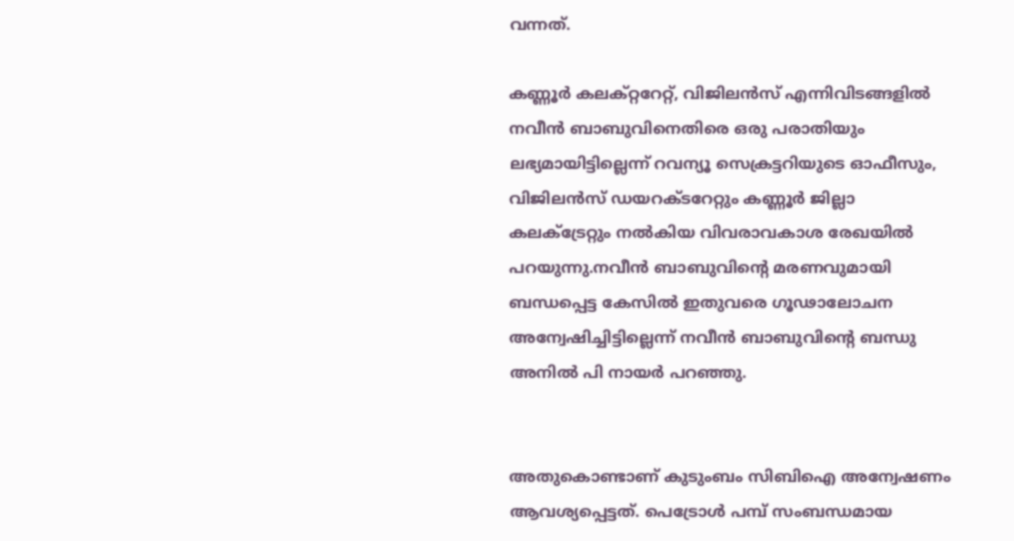വന്നത്.

കണ്ണൂർ കലക്റ്ററേറ്റ്, വിജിലൻസ് എന്നിവിടങ്ങളിൽ നവീൻ ബാബുവിനെതിരെ ഒരു പരാതിയും ലഭ്യമായിട്ടില്ലെന്ന് റവന്യൂ സെക്രട്ടറിയുടെ ഓഫീസും, വിജിലൻസ് ഡയറക്ടറേറ്റും കണ്ണൂർ ജില്ലാ കലക്ട്രേറ്റും നൽകിയ വിവരാവകാശ രേഖയിൽ പറയുന്നു.നവീൻ ബാബുവിൻ്റെ മരണവുമായി ബന്ധപ്പെട്ട കേസിൽ ഇതുവരെ ഗൂഢാലോചന അന്വേഷിച്ചിട്ടില്ലെന്ന് നവീൻ ബാബുവിന്റെ ബന്ധു അനിൽ പി നായർ പറഞ്ഞു.


അതുകൊണ്ടാണ് കുടുംബം സിബിഐ അന്വേഷണം ആവശ്യപ്പെട്ടത്. പെട്രോൾ പമ്പ് സംബന്ധമായ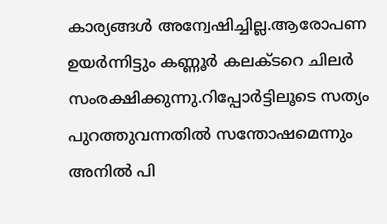കാര്യങ്ങൾ അന്വേഷിച്ചില്ല.ആരോപണ ഉയർന്നിട്ടും കണ്ണൂർ കലക്ടറെ ചിലർ സംരക്ഷിക്കുന്നു.റിപ്പോർട്ടിലൂടെ സത്യം പുറത്തുവന്നതിൽ സന്തോഷമെന്നും അനിൽ പി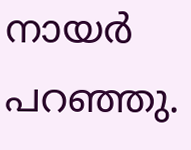നായർ പറഞ്ഞു.